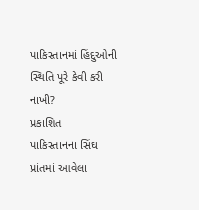પાકિસ્તાનમાં હિંદુઓની સ્થિતિ પૂરે કેવી કરી નાખી?
પ્રકાશિત
પાકિસ્તાનના સિંઘ પ્રાંતમાં આવેલા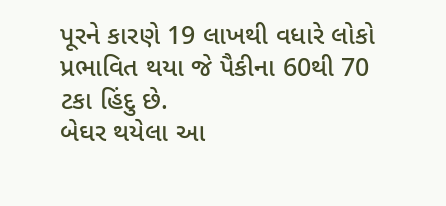પૂરને કારણે 19 લાખથી વધારે લોકો પ્રભાવિત થયા જે પૈકીના 60થી 70 ટકા હિંદુ છે.
બેઘર થયેલા આ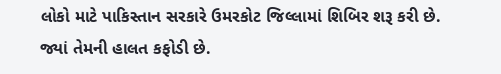લોકો માટે પાકિસ્તાન સરકારે ઉમરકોટ જિલ્લામાં શિબિર શરૂ કરી છે.
જ્યાં તેમની હાલત કફોડી છે.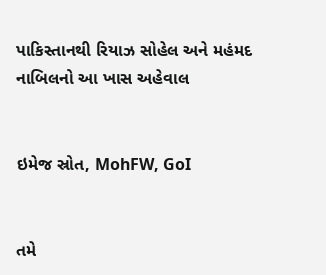પાકિસ્તાનથી રિયાઝ સોહેલ અને મહંમદ નાબિલનો આ ખાસ અહેવાલ


ઇમેજ સ્રોત, MohFW, GoI


તમે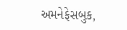અમનેફેસબુક,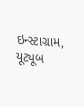ઇન્સ્ટાગ્રામ, યૂટ્યૂબ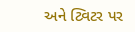અને ટ્વિટર પર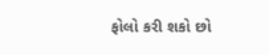ફોલો કરી શકો છો